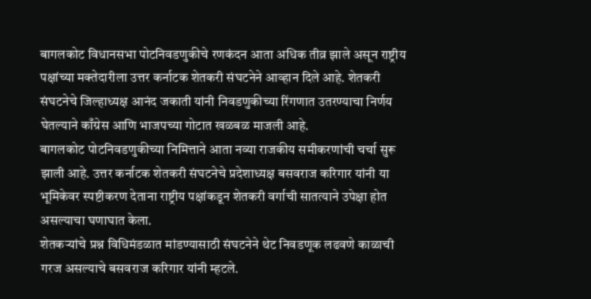बागलकोट विधानसभा पोटनिवडणुकीचे रणकंदन आता अधिक तीव्र झाले असून राष्ट्रीय पक्षांच्या मक्तेदारीला उत्तर कर्नाटक शेतकरी संघटनेने आव्हान दिले आहे. शेतकरी संघटनेचे जिल्हाध्यक्ष आनंद जकाती यांनी निवडणुकीच्या रिंगणात उतरण्याचा निर्णय घेतल्याने काँग्रेस आणि भाजपच्या गोटात खळबळ माजली आहे.
बागलकोट पोटनिवडणुकीच्या निमित्ताने आता नव्या राजकीय समीकरणांची चर्चा सुरू झाली आहे. उत्तर कर्नाटक शेतकरी संघटनेचे प्रदेशाध्यक्ष बसवराज करिगार यांनी या भूमिकेवर स्पष्टीकरण देताना राष्ट्रीय पक्षांकडून शेतकरी वर्गाची सातत्याने उपेक्षा होत असल्याचा घणाघात केला.
शेतकऱ्यांचे प्रश्न विधिमंडळात मांडण्यासाठी संघटनेने थेट निवडणूक लढवणे काळाची गरज असल्याचे बसवराज करिगार यांनी म्हटले.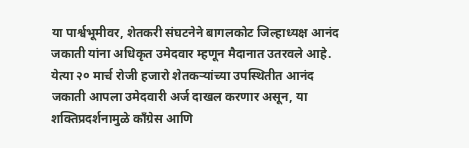या पार्श्वभूमीवर, शेतकरी संघटनेने बागलकोट जिल्हाध्यक्ष आनंद जकाती यांना अधिकृत उमेदवार म्हणून मैदानात उतरवले आहे. येत्या २० मार्च रोजी हजारो शेतकऱ्यांच्या उपस्थितीत आनंद जकाती आपला उमेदवारी अर्ज दाखल करणार असून, या शक्तिप्रदर्शनामुळे काँग्रेस आणि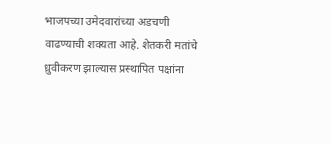भाजपच्या उमेदवारांच्या अडचणी वाढण्याची शक्यता आहे. शेतकरी मतांचे ध्रुवीकरण झाल्यास प्रस्थापित पक्षांना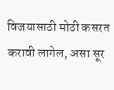विजयासाठी मोठी कसरत करावी लागेल, असा सूर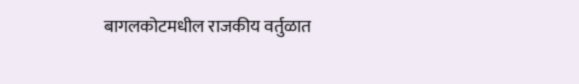बागलकोटमधील राजकीय वर्तुळात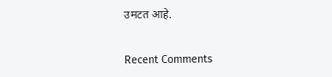उमटत आहे.


Recent Comments